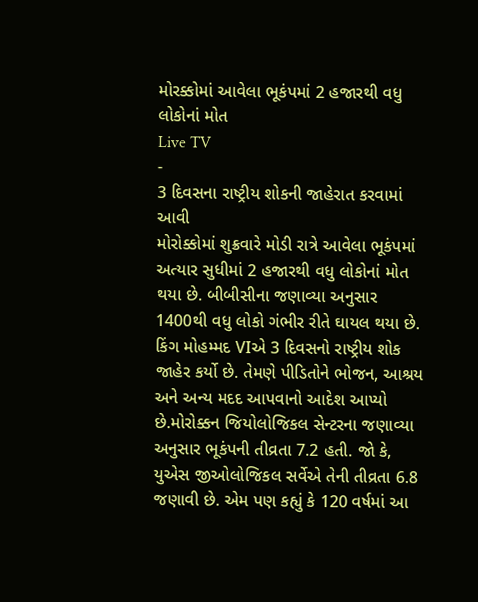મોરક્કોમાં આવેલા ભૂકંપમાં 2 હજારથી વધુ લોકોનાં મોત
Live TV
-
3 દિવસના રાષ્ટ્રીય શોકની જાહેરાત કરવામાં આવી
મોરોક્કોમાં શુક્રવારે મોડી રાત્રે આવેલા ભૂકંપમાં અત્યાર સુધીમાં 2 હજારથી વધુ લોકોનાં મોત થયા છે. બીબીસીના જણાવ્યા અનુસાર 1400થી વધુ લોકો ગંભીર રીતે ઘાયલ થયા છે. કિંગ મોહમ્મદ VIએ 3 દિવસનો રાષ્ટ્રીય શોક જાહેર કર્યો છે. તેમણે પીડિતોને ભોજન, આશ્રય અને અન્ય મદદ આપવાનો આદેશ આપ્યો છે.મોરોક્કન જિયોલોજિકલ સેન્ટરના જણાવ્યા અનુસાર ભૂકંપની તીવ્રતા 7.2 હતી. જો કે, યુએસ જીઓલોજિકલ સર્વેએ તેની તીવ્રતા 6.8 જણાવી છે. એમ પણ કહ્યું કે 120 વર્ષમાં આ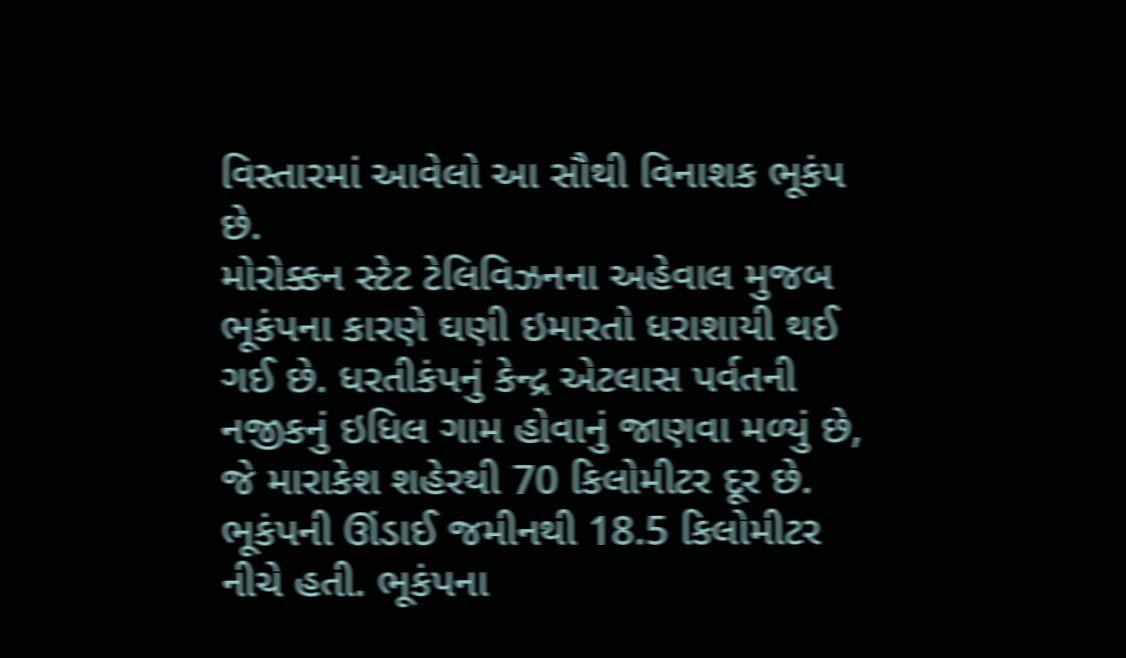વિસ્તારમાં આવેલો આ સૌથી વિનાશક ભૂકંપ છે.
મોરોક્કન સ્ટેટ ટેલિવિઝનના અહેવાલ મુજબ ભૂકંપના કારણે ઘણી ઇમારતો ધરાશાયી થઈ ગઈ છે. ધરતીકંપનું કેન્દ્ર એટલાસ પર્વતની નજીકનું ઇધિલ ગામ હોવાનું જાણવા મળ્યું છે, જે મારાકેશ શહેરથી 70 કિલોમીટર દૂર છે. ભૂકંપની ઊંડાઈ જમીનથી 18.5 કિલોમીટર નીચે હતી. ભૂકંપના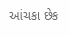આંચકા છેક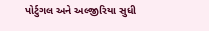પોર્ટુગલ અને અલ્જીરિયા સુધી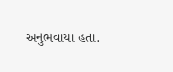અનુભવાયા હતા.